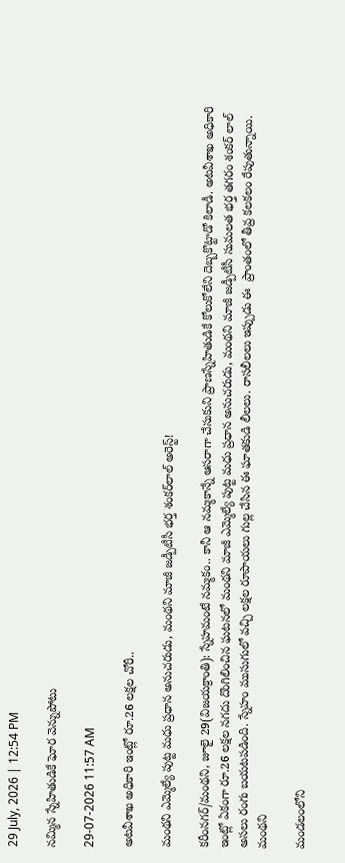29 July, 2026 | 12:54 PM

నమ్మిన స్నేహితుడికే ఘోర వెన్నుపోటు

29-07-2026 11:57 AM

అటవీశాఖ అధికారి ఇంట్లో రూ.26 లక్షల చోరీ..

మంథని ఎమ్మెల్యే పుట్ట మధు ప్రధాన అనుచరుడు, మంథని మాజీ జడ్పీటీసీ భర్త శంకర్‌లాల్ అరెస్ట్!

కరీంనగర్/మంథని, జూలై 29(విజయక్రాంతి): స్నేహమంటే నమ్మకం.. కానీ ఆ నమ్మకాన్నే ఆసరాగా చేసుకుని ప్రాణస్నేహితుడికే కోలుకోలేని దెబ్బకొట్టాడో కిలాడీ. అటవీశాఖ అధికారి ఇంట్లో ఏకంగా రూ.26 లక్షల నగదు దొంగిలించిన ఘటనలో మంథని మాజీ ఎమ్మెల్యే పుట్ట మధు ప్రధాన అనుచరుడు, మంథని మాజీ జడ్పీటీసీ సుమలత భర్త తగరం శంకర్ లాల్ అసలు రంగు బయటపడింది. స్నేహం ముసుగులో వచ్చి లక్షల రూపాయలు గుల్ల చేసిన ఈ ఘాతకుడి లీలలు. రాసలీలలు ఇప్పుడు ఈ  ప్రాంతంలో తీవ్ర కలకలం రేపుతున్నాయి. మంథని

మండలంలోని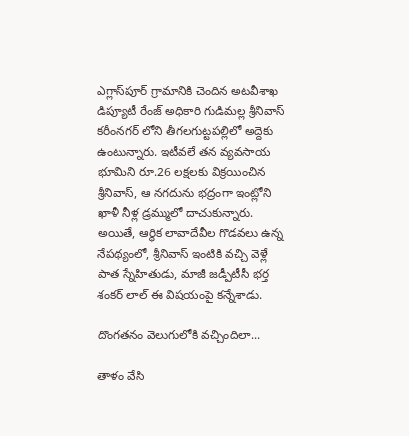ఎగ్లాస్‌పూర్ గ్రామానికి చెందిన అటవీశాఖ డిప్యూటీ రేంజ్ అధికారి గుడిమల్ల శ్రీనివాస్ కరీంనగర్ లోని తీగలగుట్టపల్లిలో అద్దెకు ఉంటున్నారు. ఇటీవలే తన వ్యవసాయ భూమిని రూ.26 లక్షలకు విక్రయించిన శ్రీనివాస్, ఆ నగదును భద్రంగా ఇంట్లోని ఖాళీ నీళ్ల డ్రమ్ములో దాచుకున్నారు. అయితే, ఆర్థిక లావాదేవీల గొడవలు ఉన్న నేపథ్యంలో, శ్రీనివాస్ ఇంటికి వచ్చి వెళ్లే పాత స్నేహితుడు, మాజీ జడ్పీటీసీ భర్త శంకర్ లాల్ ఈ విషయంపై కన్నేశాడు.

దొంగతనం వెలుగులోకి వచ్చిందిలా...

తాళం వేసి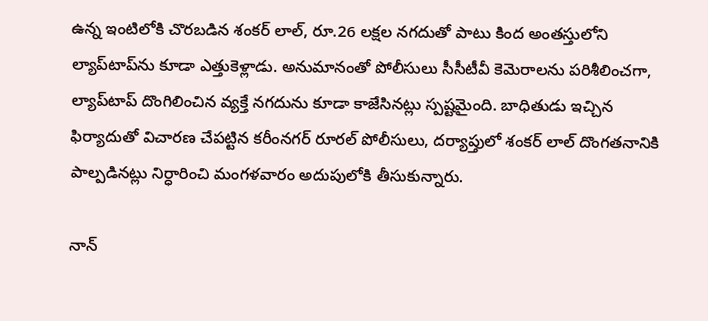ఉన్న ఇంటిలోకి చొరబడిన శంకర్ లాల్, రూ.26 లక్షల నగదుతో పాటు కింద అంతస్తులోని ల్యాప్‌టాప్‌ను కూడా ఎత్తుకెళ్లాడు. అనుమానంతో పోలీసులు సీసీటీవీ కెమెరాలను పరిశీలించగా, ల్యాప్‌టాప్ దొంగిలించిన వ్యక్తే నగదును కూడా కాజేసినట్లు స్పష్టమైంది. బాధితుడు ఇచ్చిన ఫిర్యాదుతో విచారణ చేపట్టిన కరీంనగర్ రూరల్ పోలీసులు, దర్యాప్తులో శంకర్ లాల్ దొంగతనానికి పాల్పడినట్లు నిర్ధారించి మంగళవారం అదుపులోకి తీసుకున్నారు.

నాన్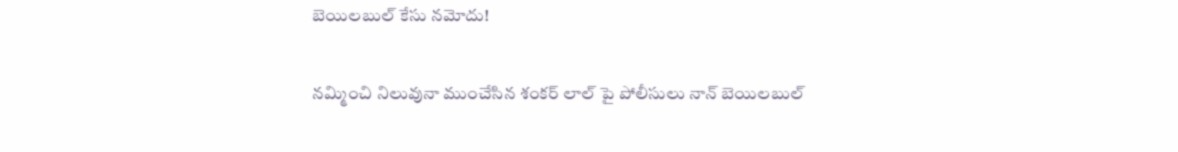బెయిలబుల్ కేసు నమోదు!

నమ్మించి నిలువునా ముంచేసిన శంకర్ లాల్ పై పోలీసులు నాన్ బెయిలబుల్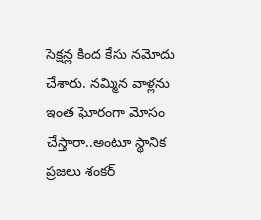సెక్షన్ల కింద కేసు నమోదు చేశారు. నమ్మిన వాళ్లను ఇంత ఘోరంగా మోసం చేస్తారా..అంటూ స్థానిక ప్రజలు శంకర్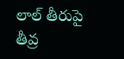లాల్ తీరుపై తీవ్ర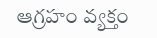ఆగ్రహం వ్యక్తం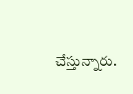చేస్తున్నారు.